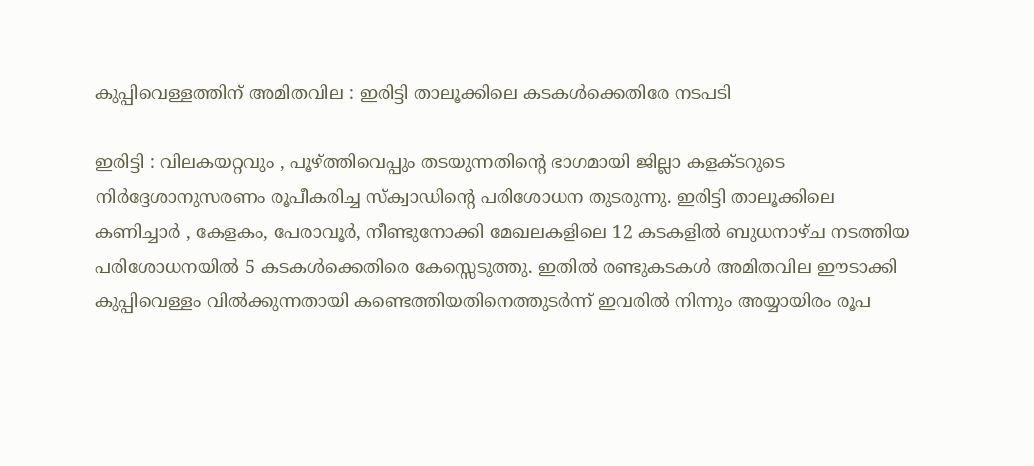കുപ്പിവെള്ളത്തിന് അമിതവില : ഇരിട്ടി താലൂക്കിലെ കടകൾക്കെതിരേ നടപടി

ഇരിട്ടി : വിലകയറ്റവും , പൂഴ്ത്തിവെപ്പും തടയുന്നതിന്റെ ഭാഗമായി ജില്ലാ കളക്ടറുടെ നിർദ്ദേശാനുസരണം രൂപീകരിച്ച സ്‌ക്വാഡിന്റെ പരിശോധന തുടരുന്നു. ഇരിട്ടി താലൂക്കിലെ കണിച്ചാർ , കേളകം, പേരാവൂർ, നീണ്ടുനോക്കി മേഖലകളിലെ 12 കടകളിൽ ബുധനാഴ്ച നടത്തിയ പരിശോധനയിൽ 5 കടകൾക്കെതിരെ കേസ്സെടുത്തു. ഇതിൽ രണ്ടുകടകൾ അമിതവില ഈടാക്കി കുപ്പിവെള്ളം വിൽക്കുന്നതായി കണ്ടെത്തിയതിനെത്തുടർന്ന് ഇവരിൽ നിന്നും അയ്യായിരം രൂപ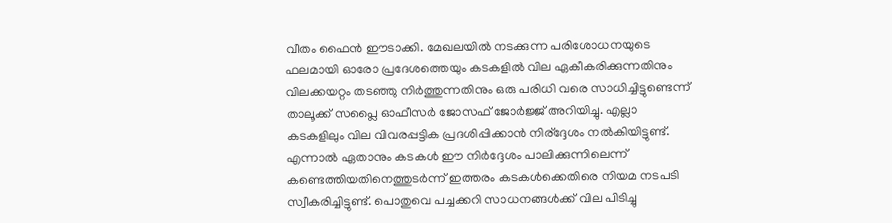വീതം ഫൈൻ ഈടാക്കി. മേഖലയിൽ നടക്കുന്ന പരിശോധനയുടെ ഫലമായി ഓരോ പ്രദേശത്തെയും കടകളിൽ വില ഏകീകരിക്കുന്നതിനും വിലക്കയറ്റം തടഞ്ഞു നിർത്തുന്നതിനും ഒരു പരിധി വരെ സാധിച്ചിട്ടുണ്ടെന്ന് താലൂക്ക് സപ്ലൈ ഓഫീസർ ജോസഫ് ജോർജ്ജ് അറിയിച്ചു. എല്ലാ കടകളിലും വില വിവരപ്പട്ടിക പ്രദശിപ്പിക്കാൻ നിര്ദ്ദേശം നൽകിയിട്ടുണ്ട്. എന്നാൽ ഏതാനും കടകൾ ഈ നിർദ്ദേശം പാലിക്കുന്നിലെന്ന് കണ്ടെത്തിയതിനെത്തുടർന്ന് ഇത്തരം കടകൾക്കെതിരെ നിയമ നടപടി സ്വീകരിച്ചിട്ടുണ്ട്. പൊതുവെ പച്ചക്കറി സാധനങ്ങൾക്ക് വില പിടിച്ചു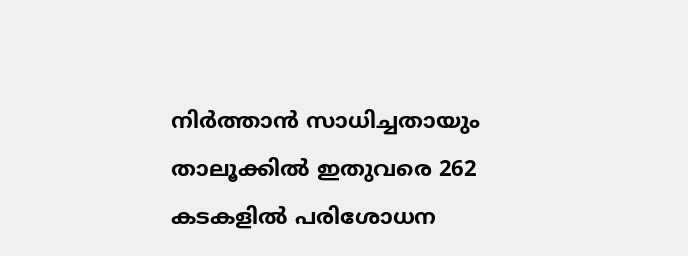നിർത്താൻ സാധിച്ചതായും താലൂക്കിൽ ഇതുവരെ 262 കടകളിൽ പരിശോധന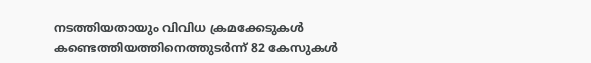നടത്തിയതായും വിവിധ ക്രമക്കേടുകൾ കണ്ടെത്തിയത്തിനെത്തുടർന്ന് 82 കേസുകൾ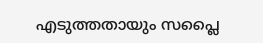എടുത്തതായും സപ്ലൈ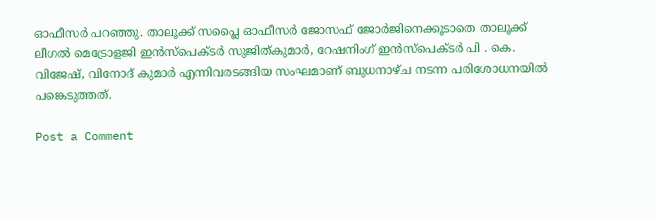ഓഫീസർ പറഞ്ഞു. താലൂക്ക് സപ്ലൈ ഓഫീസർ ജോസഫ് ജോർജിനെക്കൂടാതെ താലൂക്ക് ലീഗൽ മെട്രോളജി ഇൻസ്‌പെക്ടർ സുജിത്കുമാർ, റേഷനിംഗ് ഇൻസ്‌പെക്ടർ പി . കെ. വിജേഷ്, വിനോദ് കുമാർ എന്നിവരടങ്ങിയ സംഘമാണ് ബുധനാഴ്ച നടന്ന പരിശോധനയിൽ പങ്കെടുത്തത്.

Post a Comment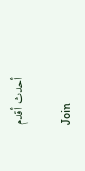أحدث أقدم

Join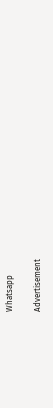Whatsapp

Advertisement